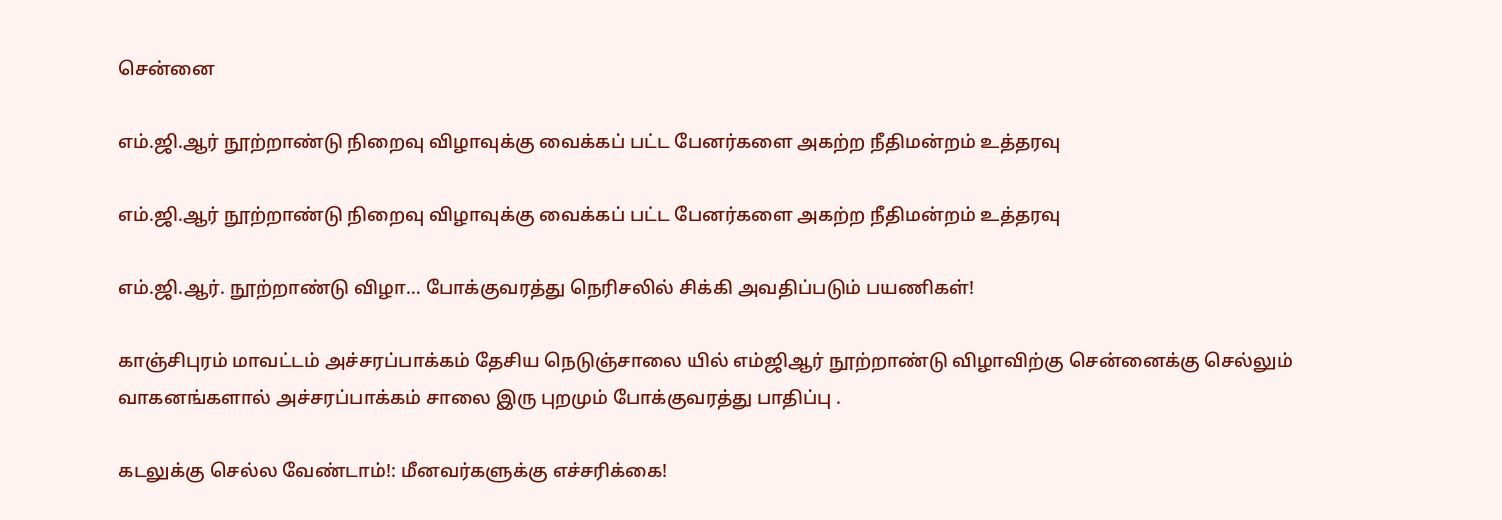சென்னை

எம்.ஜி.ஆர் நூற்றாண்டு நிறைவு விழாவுக்கு வைக்கப் பட்ட பேனர்களை அகற்ற நீதிமன்றம் உத்தரவு

எம்.ஜி.ஆர் நூற்றாண்டு நிறைவு விழாவுக்கு வைக்கப் பட்ட பேனர்களை அகற்ற நீதிமன்றம் உத்தரவு

எம்.ஜி.ஆர். நூற்றாண்டு விழா… போக்குவரத்து நெரிசலில் சிக்கி அவதிப்படும் பயணிகள்!

காஞ்சிபுரம் மாவட்டம் அச்சரப்பாக்கம் தேசிய நெடுஞ்சாலை யில் எம்ஜிஆர் நூற்றாண்டு விழாவிற்கு சென்னைக்கு செல்லும் வாகனங்களால் அச்சரப்பாக்கம் சாலை இரு புறமும் போக்குவரத்து பாதிப்பு .

கடலுக்கு செல்ல வேண்டாம்!: மீனவர்களுக்கு எச்சரிக்கை!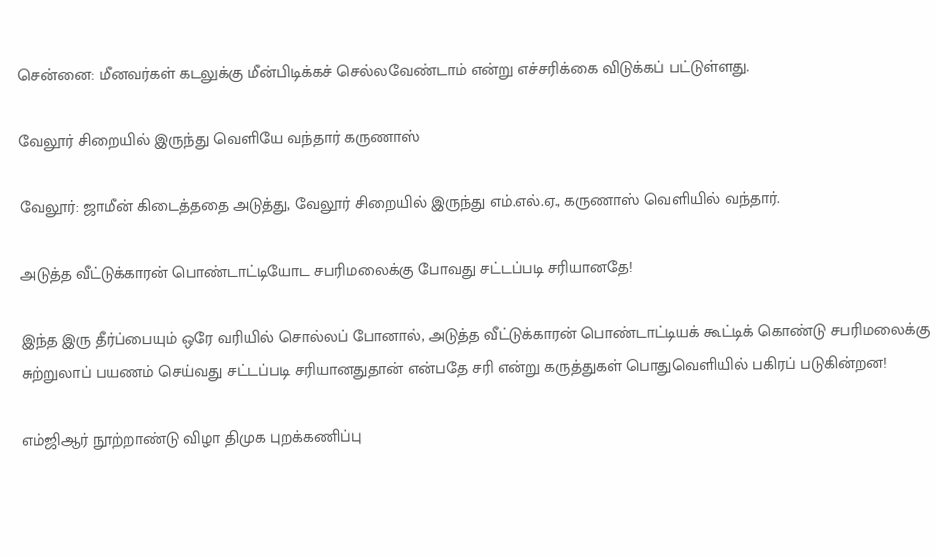சென்னை: மீனவர்கள் கடலுக்கு மீன்பிடிக்கச் செல்லவேண்டாம் என்று எச்சரிக்கை விடுக்கப் பட்டுள்ளது.

வேலூர் சிறையில் இருந்து வெளியே வந்தார் கருணாஸ்

வேலூர்: ஜாமீன் கிடைத்ததை அடுத்து, வேலூர் சிறையில் இருந்து எம்.எல்.ஏ., கருணாஸ் வெளியில் வந்தார்.

அடுத்த வீட்டுக்காரன் பொண்டாட்டியோட சபரிமலைக்கு போவது சட்டப்படி சரியானதே!

இந்த இரு தீர்ப்பையும் ஒரே வரியில் சொல்லப் போனால், அடுத்த வீட்டுக்காரன் பொண்டாட்டியக் கூட்டிக் கொண்டு சபரிமலைக்கு சுற்றுலாப் பயணம் செய்வது சட்டப்படி சரியானதுதான் என்பதே சரி என்று கருத்துகள் பொதுவெளியில் பகிரப் படுகின்றன!

எம்ஜிஆர் நூற்றாண்டு விழா திமுக புறக்கணிப்பு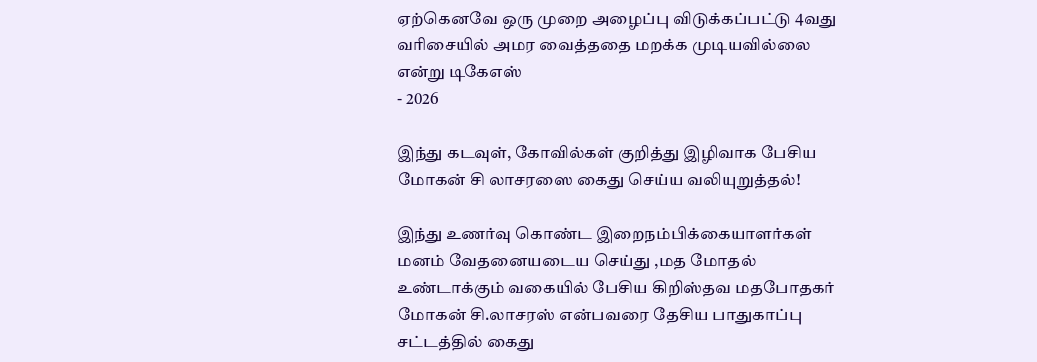ஏற்கெனவே ஒரு முறை அழைப்பு விடுக்கப்பட்டு 4வது வரிசையில் அமர வைத்ததை மறக்க முடியவில்லை என்று டிகேஎஸ்
- 2026

இந்து கடவுள், கோவில்கள் குறித்து இழிவாக பேசிய மோகன் சி லாசரஸை கைது செய்ய வலியுறுத்தல்!

இந்து உணர்வு கொண்ட இறைநம்பிக்கையாளர்கள் மனம் வேதனையடைய செய்து ,மத மோதல் உண்டாக்கும் வகையில் பேசிய கிறிஸ்தவ மதபோதகர் மோகன் சி.லாசரஸ் என்பவரை தேசிய பாதுகாப்பு சட்டத்தில் கைது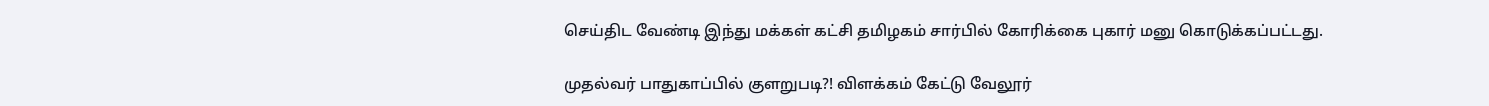செய்திட வேண்டி இந்து மக்கள் கட்சி தமிழகம் சார்பில் கோரிக்கை புகார் மனு கொடுக்கப்பட்டது.

முதல்வர் பாதுகாப்பில் குளறுபடி?! விளக்கம் கேட்டு வேலூர்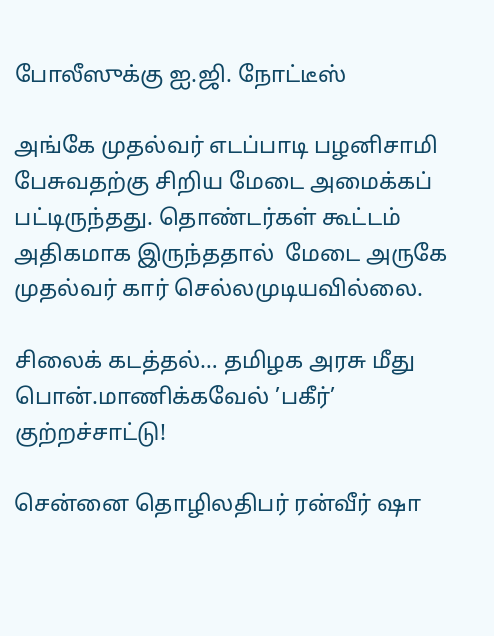போலீஸுக்கு ஐ.ஜி. நோட்டீஸ்

அங்கே முதல்வர் எடப்பாடி பழனிசாமி பேசுவதற்கு சிறிய மேடை அமைக்கப் பட்டிருந்தது. தொண்டர்கள் கூட்டம் அதிகமாக இருந்ததால்  மேடை அருகே முதல்வர் கார் செல்லமுடியவில்லை.

சிலைக் கடத்தல்… தமிழக அரசு மீது பொன்.மாணிக்கவேல் ’பகீர்’ குற்றச்சாட்டு!

சென்னை தொழிலதிபர் ரன்வீர் ஷா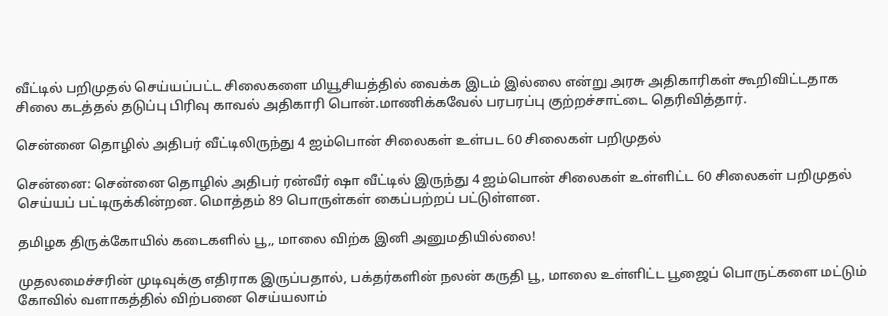வீட்டில் பறிமுதல் செய்யப்பட்ட சிலைகளை மியூசியத்தில் வைக்க இடம் இல்லை என்று அரசு அதிகாரிகள் கூறிவிட்டதாக சிலை கடத்தல் தடுப்பு பிரிவு காவல் அதிகாரி பொன்.மாணிக்கவேல் பரபரப்பு குற்றச்சாட்டை தெரிவித்தார்.

சென்னை தொழில் அதிபர் வீட்டிலிருந்து 4 ஐம்பொன் சிலைகள் உள்பட 60 சிலைகள் பறிமுதல்

சென்னை: சென்னை தொழில் அதிபர் ரன்வீர் ஷா வீட்டில் இருந்து 4 ஐம்பொன் சிலைகள் உள்ளிட்ட 60 சிலைகள் பறிமுதல் செய்யப் பட்டிருக்கின்றன. மொத்தம் 89 பொருள்கள் கைப்பற்றப் பட்டுள்ளன.

தமிழக திருக்கோயில் கடைகளில் பூ,, மாலை விற்க இனி அனுமதியில்லை!

முதலமைச்சரின் முடிவுக்கு எதிராக இருப்பதால், பக்தர்களின் நலன் கருதி பூ, மாலை உள்ளிட்ட பூஜைப் பொருட்களை மட்டும் கோவில் வளாகத்தில் விற்பனை செய்யலாம்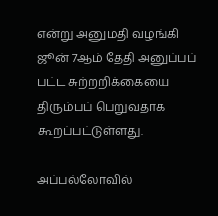என்று அனுமதி வழங்கி ஜூன் 7ஆம் தேதி அனுப்பப் பட்ட சுற்றறிக்கையை திரும்பப் பெறுவதாக கூறப்பட்டுள்ளது.

அப்பல்லோவில்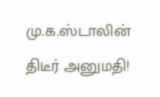மு.க.ஸ்டாலின் திடீர் அனுமதி!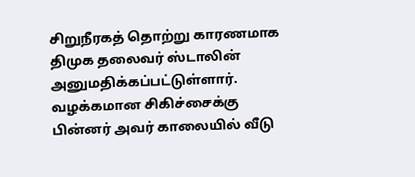சிறுநீரகத் தொற்று காரணமாக திமுக தலைவர் ஸ்டாலின் அனுமதிக்கப்பட்டுள்ளார். வழக்கமான சிகிச்சைக்கு பின்னர் அவர் காலையில் வீடு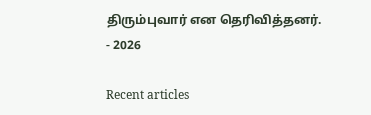திரும்புவார் என தெரிவித்தனர்.
- 2026

Recent articles